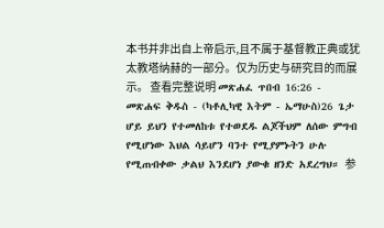本书并非出自上帝启示,且不属于基督教正典或犹太教塔纳赫的一部分。仅为历史与研究目的而展示。 查看完整说明 መጽሐፈ ጥበብ 16:26 - መጽሐፍ ቅዱስ - (ካቶሊካዊ እትም - ኤማሁስ)26 ጌታ ሆይ ይህን የተመለከቱ የተወደዱ ልጆችህም ለሰው ምግብ የሚሆነው እህል ሳይሆን ባንተ የሚያምኑትን ሁሉ የሚጠብቀው ቃልህ እንደሆነ ያውቁ ዘንድ አደረግህ። 参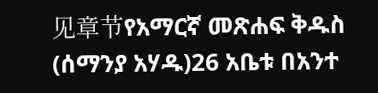见章节የአማርኛ መጽሐፍ ቅዱስ (ሰማንያ አሃዱ)26 አቤቱ በአንተ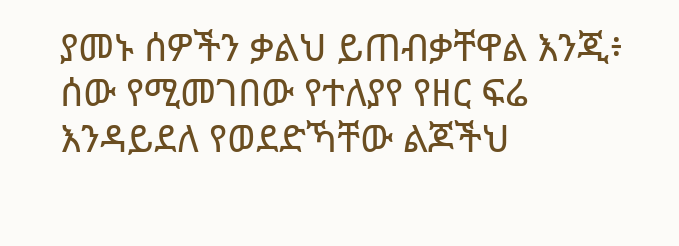ያመኑ ሰዎችን ቃልህ ይጠብቃቸዋል እንጂ፥ ሰው የሚመገበው የተለያየ የዘር ፍሬ እንዳይደለ የወደድኻቸው ልጆችህ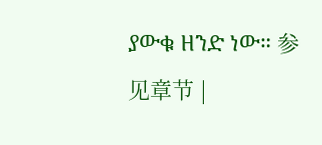ያውቁ ዘንድ ነው። 参见章节 |